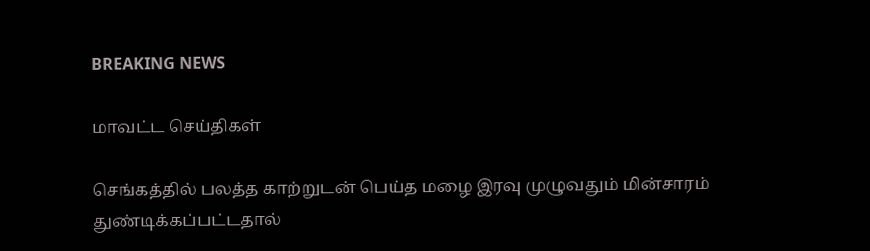BREAKING NEWS

மாவட்ட செய்திகள்

செங்கத்தில் பலத்த காற்றுடன் பெய்த மழை இரவு முழுவதும் மின்சாரம் துண்டிக்கப்பட்டதால்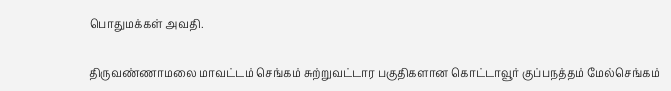பொதுமக்கள் அவதி.

திருவண்ணாமலை மாவட்டம் செங்கம் சுற்றுவட்டார பகுதிகளான கொட்டாவூர் குப்பநத்தம் மேல்செங்கம்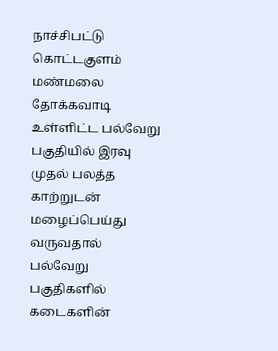நாச்சிபட்டு கொட்டகுளம் மண்மலை தோக்கவாடி உள்ளிட்ட பல்வேறு பகுதியில் இரவு முதல் பலத்த காற்றுடன் மழைப்பெய்து வருவதால் பல்வேறு பகுதிகளில் கடைகளின்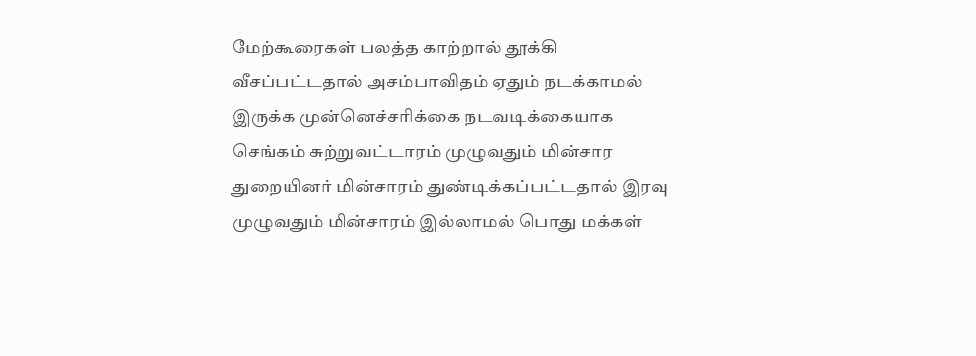மேற்கூரைகள் பலத்த காற்றால் தூக்கி வீசப்பட்டதால் அசம்பாவிதம் ஏதும் நடக்காமல் இருக்க முன்னெச்சரிக்கை நடவடிக்கையாக செங்கம் சுற்றுவட்டாரம் முழுவதும் மின்சார துறையினர் மின்சாரம் துண்டிக்கப்பட்டதால் இரவு முழுவதும் மின்சாரம் இல்லாமல் பொது மக்கள்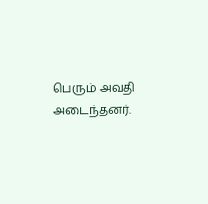பெரும் அவதி அடைந்தனர்.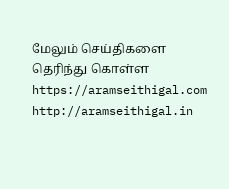மேலும் செய்திகளை தெரிந்து கொள்ள https://aramseithigal.com  http://aramseithigal.in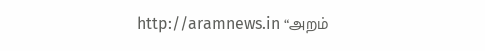http://aramnews.in “அறம்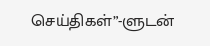செய்திகள்”-ளுடன்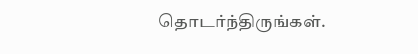தொடர்ந்திருங்கள்.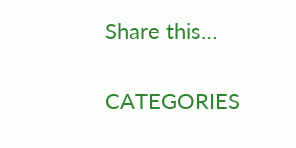Share this…

CATEGORIES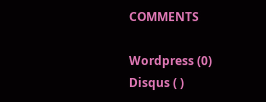COMMENTS

Wordpress (0)
Disqus ( )